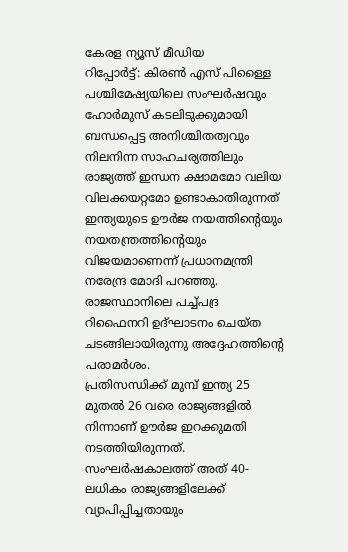കേരള ന്യൂസ് മീഡിയ
റിപ്പോർട്ട്: കിരൺ എസ് പിള്ളൈ
പശ്ചിമേഷ്യയിലെ സംഘർഷവും ഹോർമുസ് കടലിടുക്കുമായി ബന്ധപ്പെട്ട അനിശ്ചിതത്വവും നിലനിന്ന സാഹചര്യത്തിലും രാജ്യത്ത് ഇന്ധന ക്ഷാമമോ വലിയ വിലക്കയറ്റമോ ഉണ്ടാകാതിരുന്നത് ഇന്ത്യയുടെ ഊർജ നയത്തിന്റെയും നയതന്ത്രത്തിന്റെയും വിജയമാണെന്ന് പ്രധാനമന്ത്രി നരേന്ദ്ര മോദി പറഞ്ഞു. രാജസ്ഥാനിലെ പച്ച്പദ്ര റിഫൈനറി ഉദ്ഘാടനം ചെയ്ത ചടങ്ങിലായിരുന്നു അദ്ദേഹത്തിന്റെ പരാമർശം.
പ്രതിസന്ധിക്ക് മുമ്പ് ഇന്ത്യ 25 മുതൽ 26 വരെ രാജ്യങ്ങളിൽ നിന്നാണ് ഊർജ ഇറക്കുമതി നടത്തിയിരുന്നത്. സംഘർഷകാലത്ത് അത് 40-ലധികം രാജ്യങ്ങളിലേക്ക് വ്യാപിപ്പിച്ചതായും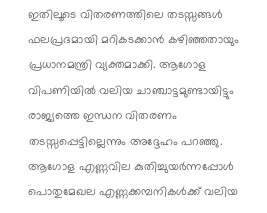ഇതിലൂടെ വിതരണത്തിലെ തടസ്സങ്ങൾ ഫലപ്രദമായി മറികടക്കാൻ കഴിഞ്ഞതായും പ്രധാനമന്ത്രി വ്യക്തമാക്കി. ആഗോള വിപണിയിൽ വലിയ ചാഞ്ചാട്ടമുണ്ടായിട്ടും രാജ്യത്തെ ഇന്ധന വിതരണം തടസ്സപ്പെട്ടില്ലെന്നും അദ്ദേഹം പറഞ്ഞു.
ആഗോള എണ്ണവില കുതിച്ചുയർന്നപ്പോൾ പൊതുമേഖല എണ്ണക്കമ്പനികൾക്ക് വലിയ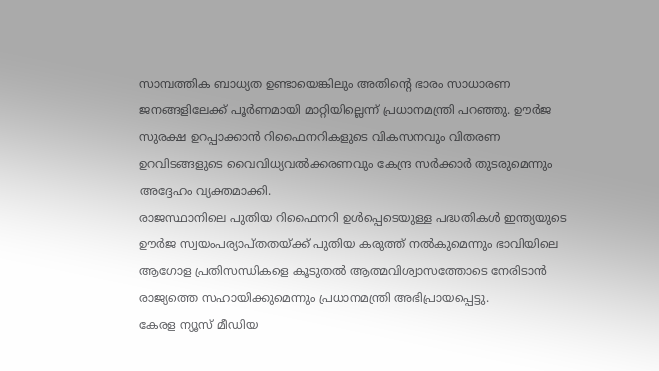സാമ്പത്തിക ബാധ്യത ഉണ്ടായെങ്കിലും അതിന്റെ ഭാരം സാധാരണ ജനങ്ങളിലേക്ക് പൂർണമായി മാറ്റിയില്ലെന്ന് പ്രധാനമന്ത്രി പറഞ്ഞു. ഊർജ സുരക്ഷ ഉറപ്പാക്കാൻ റിഫൈനറികളുടെ വികസനവും വിതരണ ഉറവിടങ്ങളുടെ വൈവിധ്യവൽക്കരണവും കേന്ദ്ര സർക്കാർ തുടരുമെന്നും അദ്ദേഹം വ്യക്തമാക്കി.
രാജസ്ഥാനിലെ പുതിയ റിഫൈനറി ഉൾപ്പെടെയുള്ള പദ്ധതികൾ ഇന്ത്യയുടെ ഊർജ സ്വയംപര്യാപ്തതയ്ക്ക് പുതിയ കരുത്ത് നൽകുമെന്നും ഭാവിയിലെ ആഗോള പ്രതിസന്ധികളെ കൂടുതൽ ആത്മവിശ്വാസത്തോടെ നേരിടാൻ രാജ്യത്തെ സഹായിക്കുമെന്നും പ്രധാനമന്ത്രി അഭിപ്രായപ്പെട്ടു.
കേരള ന്യൂസ് മീഡിയ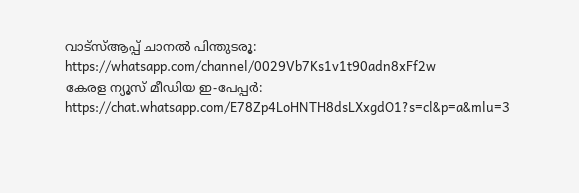വാട്സ്ആപ്പ് ചാനൽ പിന്തുടരൂ: https://whatsapp.com/channel/0029Vb7Ks1v1t90adn8xFf2w
കേരള ന്യൂസ് മീഡിയ ഇ-പേപ്പർ: https://chat.whatsapp.com/E78Zp4LoHNTH8dsLXxgdO1?s=cl&p=a&mlu=3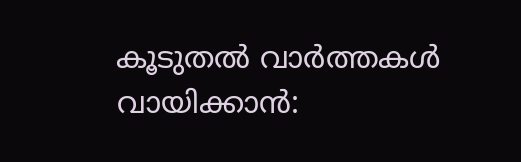കൂടുതൽ വാർത്തകൾ വായിക്കാൻ: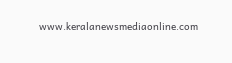www.keralanewsmediaonline.com